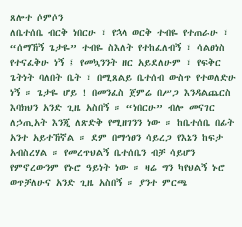ጸሎተ ሶምሶን
ለቤተሰቤ ብርቅ ነበርሁ ፣ የኋላ ወርቅ ተብዬ የተጠራሁ ፣ “ሰማኸኝ ጌታዬ” ተብዬ ስእለት የተከፈለብኝ ፣ ሳልፀነስ የተናፈቅሁ ነኝ ፤ የመኳንንት ዘር አይደለሁም ፣ የፍቅር ጌትነት ባለበት ቤት ፣ በሚጸልይ ቤተሰብ ውስጥ የተወለድሁ ነኝ ። ጌታዬ ሆይ ! በመንፈስ ጀምሬ በሥጋ እንዳልጨርስ እባክህን አንድ ጊዜ አስበኝ ። “ነበርሁ” ብሎ መናገር ለኃጢአት እንጂ ለጽድቅ የሚዘገንን ነው ። ከቤተሰቤ በፊት አንተ አይተኸኛል ። ደም በማኅፀን ሳይረጋ የእኔን ከፍታ አብስረሃል ። የመረጥህልኝ ቤተሰቤን ብቻ ሳይሆን የምኖረውንም የኑሮ ዓይነት ነው ። ዛሬ ግን ካየህልኝ ኑሮ ወጥቻለሁና አንድ ጊዜ አስበኝ ። ያንተ ምርጫ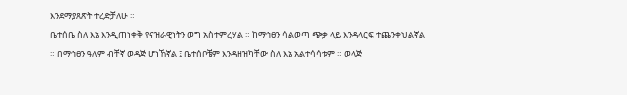እንደማያጸጽት ተረድቻለሁ ።
ቤተሰቤ ስለ እኔ እንዲጠነቀቅ የናዝራዊነትን ወግ አስተምረሃል ። ከማኅፀን ሳልወጣ ጭቃ ላይ እንዳላርፍ ተጨንቀህልኛል ። በማኅፀን ዓለም ብቸኛ ወዳጅ ሆነኸኛል ፤ ቤተሰቦቼም እንዳዘዝካቸው ስለ እኔ አልተሳሳቱም ። ወላጅ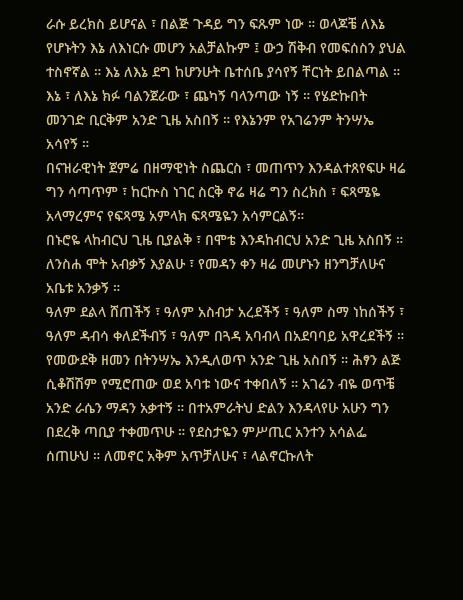ራሱ ይረክስ ይሆናል ፣ በልጅ ጉዳይ ግን ፍጹም ነው ። ወላጆቼ ለእኔ የሆኑትን እኔ ለእነርሱ መሆን አልቻልኩም ፤ ውኃ ሽቅብ የመፍሰስን ያህል ተስኖኛል ። እኔ ለእኔ ደግ ከሆንሁት ቤተሰቤ ያሳየኝ ቸርነት ይበልጣል ። እኔ ፣ ለእኔ ክፉ ባልንጀራው ፣ ጨካኝ ባላንጣው ነኝ ። የሄድኩበት መንገድ ቢርቅም አንድ ጊዜ አስበኝ ። የእኔንም የአገሬንም ትንሣኤ አሳየኝ ።
በናዝራዊነት ጀምሬ በዘማዊነት ስጨርስ ፣ መጠጥን እንዳልተጸየፍሁ ዛሬ ግን ሳጣጥም ፣ ከርኵስ ነገር ስርቅ ኖሬ ዛሬ ግን ስረክስ ፣ ፍጻሜዬ አላማረምና የፍጻሜ አምላክ ፍጻሜዬን አሳምርልኝ።
በኑሮዬ ላከብርህ ጊዜ ቢያልቅ ፣ በሞቴ እንዳከብርህ አንድ ጊዜ አስበኝ ። ለንስሐ ሞት አብቃኝ እያልሁ ፣ የመዳን ቀን ዛሬ መሆኑን ዘንግቻለሁና አቤቱ አንቃኝ ።
ዓለም ደልላ ሸጠችኝ ፣ ዓለም አስብታ አረደችኝ ፣ ዓለም ስማ ነከሰችኝ ፣ ዓለም ዳብሳ ቀለደችብኝ ፣ ዓለም በጓዳ አባብላ በአደባባይ አዋረደችኝ ። የመውደቅ ዘመን በትንሣኤ እንዲለወጥ አንድ ጊዜ አስበኝ ። ሕፃን ልጅ ሲቆሽሽም የሚሮጠው ወደ አባቱ ነውና ተቀበለኝ ። አገሬን ብዬ ወጥቼ አንድ ራሴን ማዳን አቃተኝ ። በተአምራትህ ድልን እንዳላየሁ አሁን ግን በደረቅ ጣቢያ ተቀመጥሁ ። የደስታዬን ምሥጢር አንተን አሳልፌ ሰጠሁህ ። ለመኖር አቅም አጥቻለሁና ፣ ላልኖርኩለት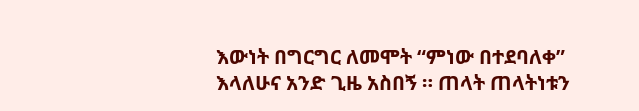እውነት በግርግር ለመሞት “ምነው በተደባለቀ” እላለሁና አንድ ጊዜ አስበኝ ። ጠላት ጠላትነቱን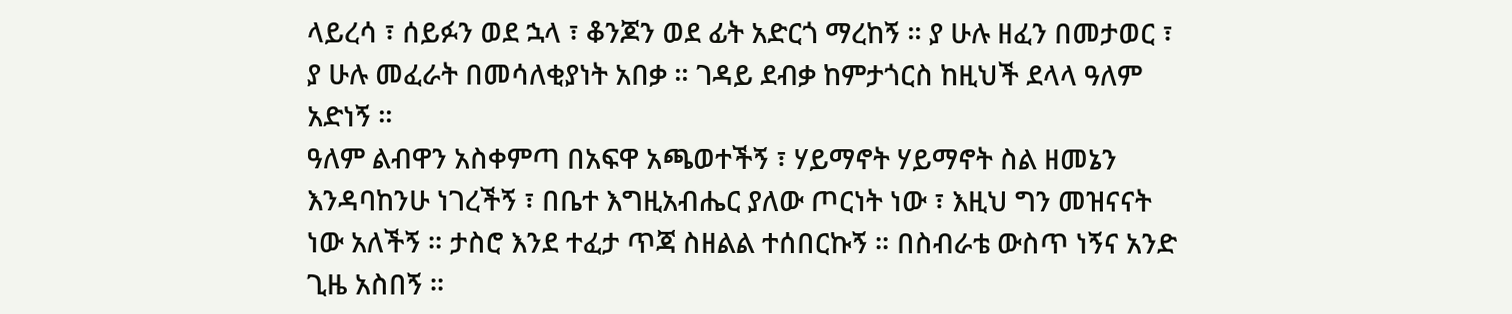ላይረሳ ፣ ሰይፉን ወደ ኋላ ፣ ቆንጆን ወደ ፊት አድርጎ ማረከኝ ። ያ ሁሉ ዘፈን በመታወር ፣ ያ ሁሉ መፈራት በመሳለቂያነት አበቃ ። ገዳይ ደብቃ ከምታጎርስ ከዚህች ደላላ ዓለም አድነኝ ።
ዓለም ልብዋን አስቀምጣ በአፍዋ አጫወተችኝ ፣ ሃይማኖት ሃይማኖት ስል ዘመኔን እንዳባከንሁ ነገረችኝ ፣ በቤተ እግዚአብሔር ያለው ጦርነት ነው ፣ እዚህ ግን መዝናናት ነው አለችኝ ። ታስሮ እንደ ተፈታ ጥጃ ስዘልል ተሰበርኩኝ ። በስብራቴ ውስጥ ነኝና አንድ ጊዜ አስበኝ ።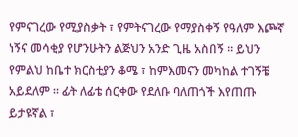የምናገረው የሚያስቃት ፣ የምትናገረው የማያስቀኝ የዓለም እጮኛ ነኝና መሳቂያ የሆንሁትን ልጅህን አንድ ጊዜ አስበኝ ። ይህን የምልህ ከቤተ ክርስቲያን ቆሜ ፣ ከምእመናን መካከል ተገኝቼ አይደለም ። ፊት ለፊቴ ሰርቀው የደለቡ ባለጠጎች እየጠጡ ይታዩኛል ፣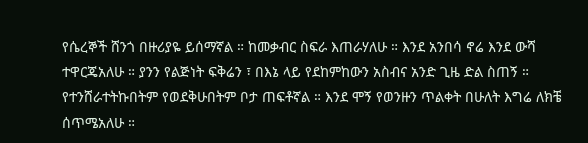የሴረኞች ሸንጎ በዙሪያዬ ይሰማኛል ። ከመቃብር ስፍራ እጠራሃለሁ ። እንደ አንበሳ ኖሬ እንደ ውሻ ተዋርጄአለሁ ። ያንን የልጅነት ፍቅሬን ፣ በእኔ ላይ የደከምከውን አስብና አንድ ጊዜ ድል ስጠኝ ።
የተንሸራተትኩበትም የወደቅሁበትም ቦታ ጠፍቶኛል ። እንደ ሞኝ የወንዙን ጥልቀት በሁለት እግሬ ለክቼ ሰጥሜአለሁ ።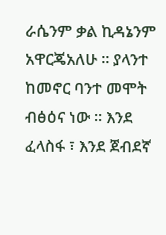ራሴንም ቃል ኪዳኔንም አዋርጄአለሁ ። ያላንተ ከመኖር ባንተ መሞት ብፅዕና ነው ። እንደ ፈላስፋ ፣ እንደ ጀብደኛ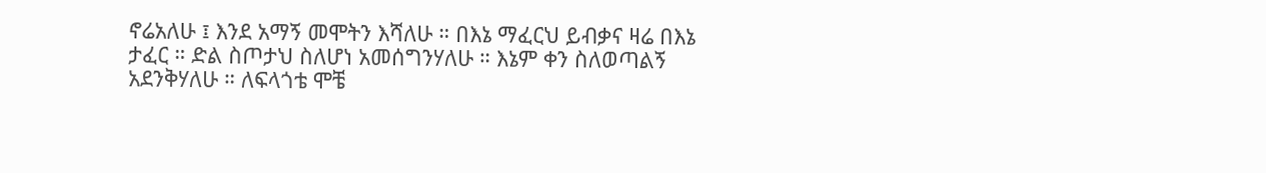ኖሬአለሁ ፤ እንደ አማኝ መሞትን እሻለሁ ። በእኔ ማፈርህ ይብቃና ዛሬ በእኔ ታፈር ። ድል ስጦታህ ስለሆነ አመሰግንሃለሁ ። እኔም ቀን ስለወጣልኝ አደንቅሃለሁ ። ለፍላጎቴ ሞቼ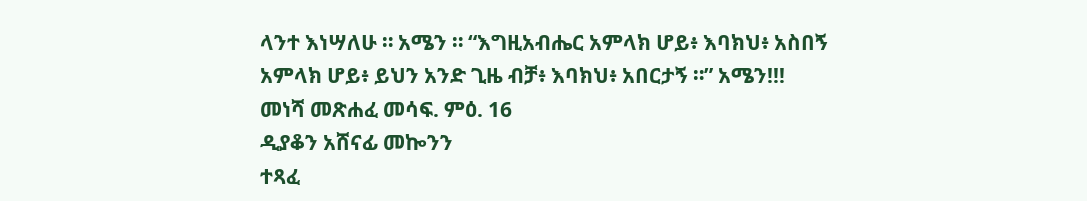ላንተ እነሣለሁ ። አሜን ። “እግዚአብሔር አምላክ ሆይ፥ እባክህ፥ አስበኝ አምላክ ሆይ፥ ይህን አንድ ጊዜ ብቻ፥ እባክህ፥ አበርታኝ ።” አሜን!!!
መነሻ መጽሐፈ መሳፍ. ምዕ. 16
ዲያቆን አሸናፊ መኰንን
ተጻፈ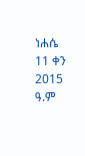ነሐሴ 11 ቀን 2015 ዓ.ም